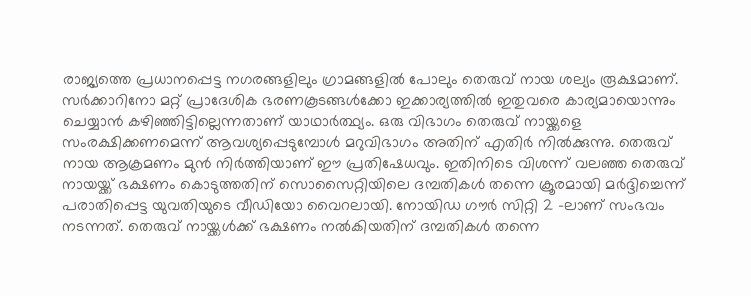രാജ്യത്തെ പ്രധാനപ്പെട്ട നഗരങ്ങളിലും ഗ്രാമങ്ങളിൽ പോലും തെരുവ് നായ ശല്യം രൂക്ഷമാണ്. സർക്കാറിനോ മറ്റ് പ്രാദേശിക ഭരണകൂടങ്ങൾക്കോ ഇക്കാര്യത്തിൽ ഇതുവരെ കാര്യമായൊന്നും ചെയ്യാൻ കഴിഞ്ഞിട്ടില്ലെന്നതാണ് യാഥാർത്ഥ്യം. ഒരു വിഭാഗം തെരുവ് നായ്ക്കളെ സംരക്ഷിക്കണമെന്ന് ആവശ്യപ്പെടുമ്പോൾ മറുവിഭാഗം അതിന് എതിർ നിൽക്കുന്നു. തെരുവ് നായ ആക്രമണം മുൻ നിർത്തിയാണ് ഈ പ്രതിഷേധവും. ഇതിനിടെ വിശന്ന് വലഞ്ഞ തെരുവ് നായയ്ക്ക് ഭക്ഷണം കൊടുത്തതിന് സൊസൈറ്റിയിലെ ദമ്പതികൾ തന്നെ ക്രൂരമായി മർദ്ദിച്ചെന്ന് പരാതിപ്പെട്ട യുവതിയുടെ വീഡിയോ വൈറലായി. നോയിഡ ഗൗർ സിറ്റി 2 -ലാണ് സംഭവം നടന്നത്. തെരുവ് നായ്ക്കൾക്ക് ഭക്ഷണം നൽകിയതിന് ദമ്പതികൾ തന്നെ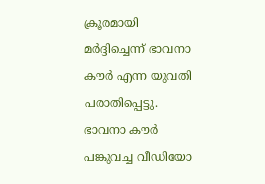ക്രൂരമായി മർദ്ദിച്ചെന്ന് ഭാവനാ കൗർ എന്ന യുവതി പരാതിപ്പെട്ടു.
ഭാവനാ കൗർ പങ്കുവച്ച വീഡിയോ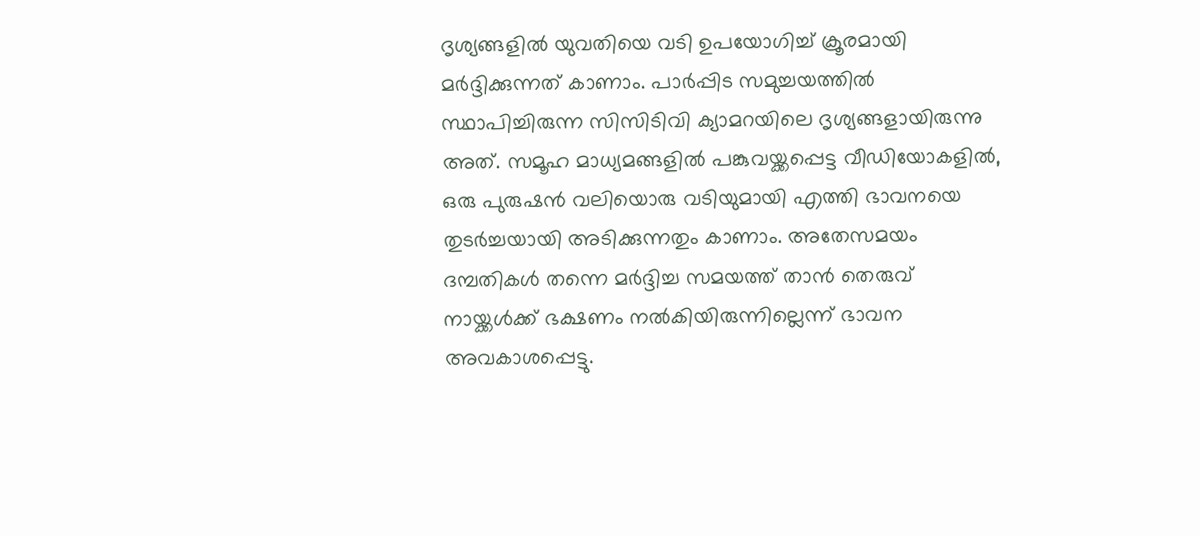ദൃശ്യങ്ങളിൽ യുവതിയെ വടി ഉപയോഗിച്ച് ക്രൂരമായി മർദ്ദിക്കുന്നത് കാണാം. പാർപ്പിട സമുച്ചയത്തിൽ സ്ഥാപിച്ചിരുന്ന സിസിടിവി ക്യാമറയിലെ ദൃശ്യങ്ങളായിരുന്നു അത്. സമൂഹ മാധ്യമങ്ങളിൽ പങ്കുവയ്ക്കപ്പെട്ട വീഡിയോകളിൽ, ഒരു പുരുഷൻ വലിയൊരു വടിയുമായി എത്തി ഭാവനയെ തുടർച്ചയായി അടിക്കുന്നതും കാണാം. അതേസമയം ദമ്പതികൾ തന്നെ മർദ്ദിച്ച സമയത്ത് താൻ തെരുവ് നായ്ക്കൾക്ക് ഭക്ഷണം നൽകിയിരുന്നില്ലെന്ന് ഭാവന അവകാശപ്പെട്ടു.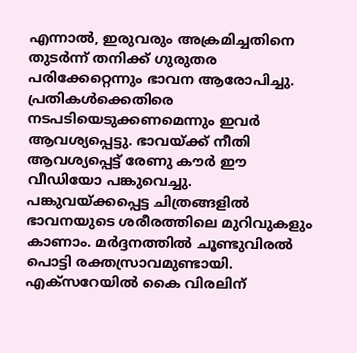എന്നാൽ, ഇരുവരും അക്രമിച്ചതിനെ തുടർന്ന് തനിക്ക് ഗുരുതര പരിക്കേറ്റെന്നും ഭാവന ആരോപിച്ചു. പ്രതികൾക്കെതിരെ നടപടിയെടുക്കണമെന്നും ഇവർ ആവശ്യപ്പെട്ടു. ഭാവയ്ക്ക് നീതി ആവശ്യപ്പെട്ട് രേണു കൗർ ഈ വീഡിയോ പങ്കുവെച്ചു. പങ്കുവയ്ക്കപ്പെട്ട ചിത്രങ്ങളിൽ ഭാവനയുടെ ശരീരത്തിലെ മുറിവുകളും കാണാം. മർദ്ദനത്തിൽ ചൂണ്ടുവിരൽ പൊട്ടി രക്തസ്രാവമുണ്ടായി. എക്സറേയിൽ കൈ വിരലിന്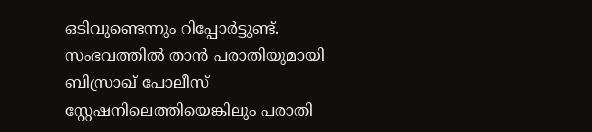ഒടിവുണ്ടെന്നും റിപ്പോർട്ടുണ്ട്.
സംഭവത്തിൽ താൻ പരാതിയുമായി ബിസ്രാഖ് പോലീസ് സ്റ്റേഷനിലെത്തിയെങ്കിലും പരാതി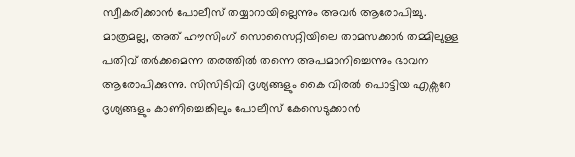സ്വീകരിക്കാൻ പോലീസ് തയ്യാറായില്ലെന്നും അവർ ആരോപിച്ചു. മാത്രമല്ല, അത് ഹൗസിംഗ് സൊസൈറ്റിയിലെ താമസക്കാർ തമ്മിലുള്ള പതിവ് തർക്കമെന്ന തരത്തിൽ തന്നെ അപമാനിച്ചെന്നും ഭാവന ആരോപിക്കുന്നു. സിസിടിവി ദൃശ്യങ്ങളും കൈ വിരൽ പൊട്ടിയ എക്സറേ ദൃശ്യങ്ങളും കാണിച്ചെങ്കിലും പോലീസ് കേസെടുക്കാൻ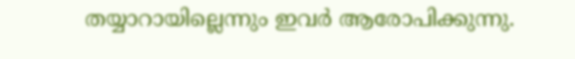തയ്യാറായില്ലെന്നും ഇവർ ആരോപിക്കുന്നു.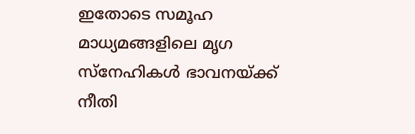ഇതോടെ സമൂഹ മാധ്യമങ്ങളിലെ മൃഗ സ്നേഹികൾ ഭാവനയ്ക്ക് നീതി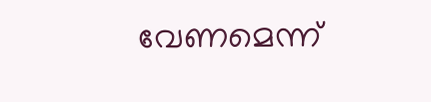വേണമെന്ന്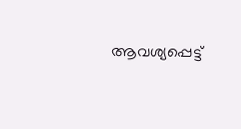ആവശ്യപ്പെട്ട്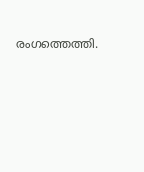രംഗത്തെത്തി.